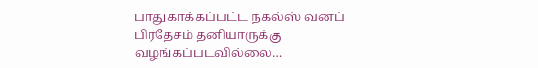பாதுகாக்கப்பட்ட நகல்ஸ் வனப் பிரதேசம் தனியாருக்கு வழங்கப்படவில்லை…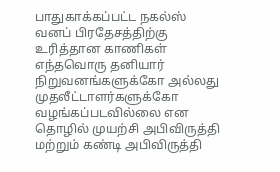பாதுகாக்கப்பட்ட நகல்ஸ் வனப் பிரதேசத்திற்கு உரித்தான காணிகள் எந்தவொரு தனியார் நிறுவனங்களுக்கோ அல்லது முதலீட்டாளர்களுக்கோ வழங்கப்படவில்லை என தொழில் முயற்சி அபிவிருத்தி மற்றும் கண்டி அபிவிருத்தி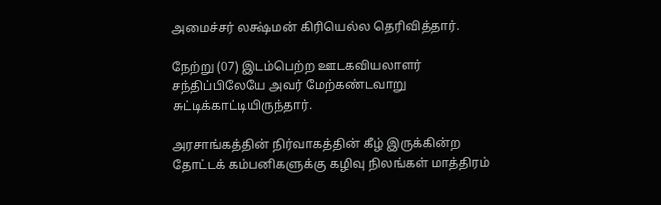அமைச்சர் லக்ஷ்மன் கிரியெல்ல தெரிவித்தார்.

நேற்று (07) இடம்பெற்ற ஊடகவியலாளர் சந்திப்பிலேயே அவர் மேற்கண்டவாறு சுட்டிக்காட்டியிருந்தார்.

அரசாங்கத்தின் நிர்வாகத்தின் கீழ் இருக்கின்ற தோட்டக் கம்பனிகளுக்கு கழிவு நிலங்கள் மாத்திரம்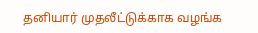தனியார் முதலீட்டுக்காக வழங்க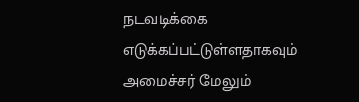நடவடிக்கை எடுக்கப்பட்டுள்ளதாகவும் அமைச்சர் மேலும்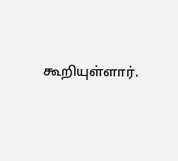கூறியுள்ளார்.